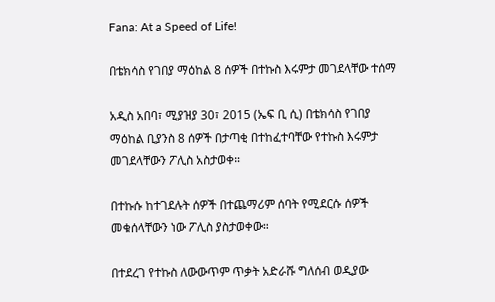Fana: At a Speed of Life!

በቴክሳስ የገበያ ማዕከል 8 ሰዎች በተኩስ እሩምታ መገደላቸው ተሰማ

አዲስ አበባ፣ ሚያዝያ 30፣ 2015 (ኤፍ ቢ ሲ) በቴክሳስ የገበያ ማዕከል ቢያንስ 8 ሰዎች በታጣቂ በተከፈተባቸው የተኩስ እሩምታ መገደላቸውን ፖሊስ አስታወቀ።

በተኩሱ ከተገደሉት ሰዎች በተጨማሪም ሰባት የሚደርሱ ሰዎች መቁሰላቸውን ነው ፖሊስ ያስታወቀው።

በተደረገ የተኩስ ለውውጥም ጥቃት አድራሹ ግለሰብ ወዲያው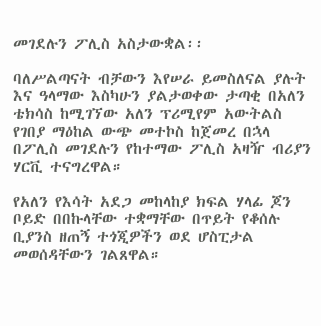መገደሉን ፖሊስ አስታውቋል፡፡

ባለሥልጣናት ብቻውን እየሠራ ይመስለናል ያሉት እና ዓላማው እስካሁን ያልታወቀው ታጣቂ በአለን ቴክሳስ ከሚገኘው አለን ፕሪሚየም አውትልስ የገበያ ማዕከል ውጭ መተኮስ ከጀመረ በኋላ በፖሊስ መገደሉን የከተማው ፖሊስ አዛዥ ብሪያን ሃርቪ ተናግረዋል።

የአለን የእሳት አደጋ መከላከያ ክፍል ሃላፊ ጆን ቦይድ በበኩላቸው ተቋማቸው በጥይት የቆሰሉ ቢያንስ ዘጠኝ ተጎጂዎችን ወደ ሆስፒታል መወሰዳቸውን ገልጸዋል።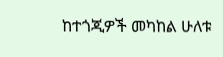ከተጎጂዎች መካከል ሁለቱ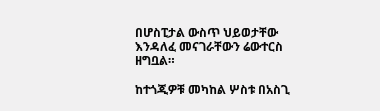በሆስፒታል ውስጥ ህይወታቸው እንዳለፈ መናገራቸውን ሬውተርስ ዘግቧል።

ከተጎጂዎቹ መካከል ሦስቱ በአስጊ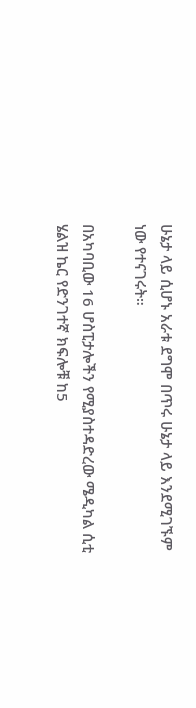ሁኔታ ላይ ሲሆኑ አራቱ ደግሞ በጥሩ ሁኔታ ላይ እንደሚገኙም ነው የተናገሩት።

በአካባቢው 16 ሆስፒታሎችን የሚያስተዳድረው ሜዲካል ሲቲ ሄልዝ ኬር የድንገተኛ ክፍሎቹ ከ5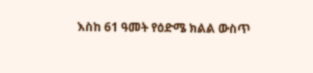እስከ 61 ዓመት የዕድሜ ክልል ውስጥ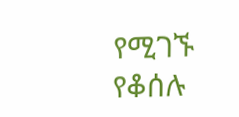የሚገኙ የቆሰሉ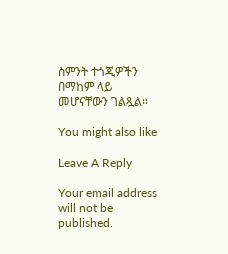ስምንት ተጎጂዎችን በማከም ላይ መሆናቸውን ገልጿል።

You might also like

Leave A Reply

Your email address will not be published.